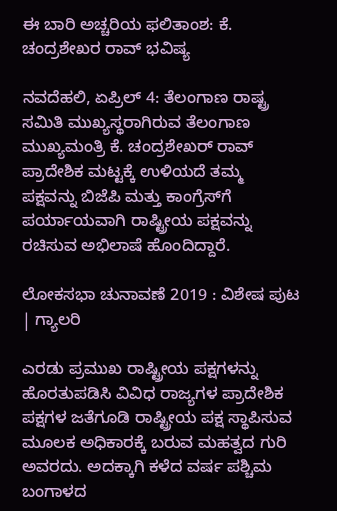ಈ ಬಾರಿ ಅಚ್ಚರಿಯ ಫಲಿತಾಂಶ: ಕೆ. ಚಂದ್ರಶೇಖರ ರಾವ್ ಭವಿಷ್ಯ

ನವದೆಹಲಿ, ಏಪ್ರಿಲ್ 4: ತೆಲಂಗಾಣ ರಾಷ್ಟ್ರ ಸಮಿತಿ ಮುಖ್ಯಸ್ಥರಾಗಿರುವ ತೆಲಂಗಾಣ ಮುಖ್ಯಮಂತ್ರಿ ಕೆ. ಚಂದ್ರಶೇಖರ್ ರಾವ್ ಪ್ರಾದೇಶಿಕ ಮಟ್ಟಕ್ಕೆ ಉಳಿಯದೆ ತಮ್ಮ ಪಕ್ಷವನ್ನು ಬಿಜೆಪಿ ಮತ್ತು ಕಾಂಗ್ರೆಸ್‌ಗೆ ಪರ್ಯಾಯವಾಗಿ ರಾಷ್ಟ್ರೀಯ ಪಕ್ಷವನ್ನು ರಚಿಸುವ ಅಭಿಲಾಷೆ ಹೊಂದಿದ್ದಾರೆ.

ಲೋಕಸಭಾ ಚುನಾವಣೆ 2019 : ವಿಶೇಷ ಪುಟ | ಗ್ಯಾಲರಿ

ಎರಡು ಪ್ರಮುಖ ರಾಷ್ಟ್ರೀಯ ಪಕ್ಷಗಳನ್ನು ಹೊರತುಪಡಿಸಿ ವಿವಿಧ ರಾಜ್ಯಗಳ ಪ್ರಾದೇಶಿಕ ಪಕ್ಷಗಳ ಜತೆಗೂಡಿ ರಾಷ್ಟ್ರೀಯ ಪಕ್ಷ ಸ್ಥಾಪಿಸುವ ಮೂಲಕ ಅಧಿಕಾರಕ್ಕೆ ಬರುವ ಮಹತ್ವದ ಗುರಿ ಅವರದು. ಅದಕ್ಕಾಗಿ ಕಳೆದ ವರ್ಷ ಪಶ್ಚಿಮ ಬಂಗಾಳದ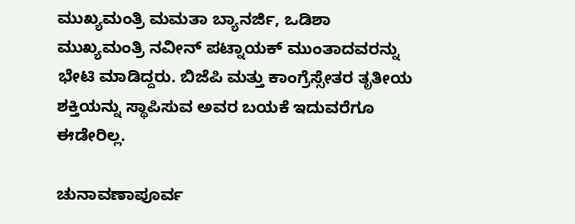ಮುಖ್ಯಮಂತ್ರಿ ಮಮತಾ ಬ್ಯಾನರ್ಜಿ, ಒಡಿಶಾ ಮುಖ್ಯಮಂತ್ರಿ ನವೀನ್ ಪಟ್ನಾಯಕ್ ಮುಂತಾದವರನ್ನು ಭೇಟಿ ಮಾಡಿದ್ದರು. ಬಿಜೆಪಿ ಮತ್ತು ಕಾಂಗ್ರೆಸ್ಸೇತರ ತೃತೀಯ ಶಕ್ತಿಯನ್ನು ಸ್ಥಾಪಿಸುವ ಅವರ ಬಯಕೆ ಇದುವರೆಗೂ ಈಡೇರಿಲ್ಲ.

ಚುನಾವಣಾಪೂರ್ವ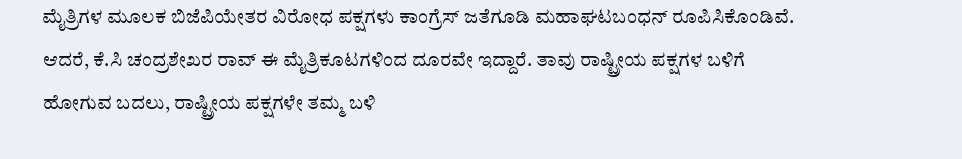ಮೈತ್ರಿಗಳ ಮೂಲಕ ಬಿಜೆಪಿಯೇತರ ವಿರೋಧ ಪಕ್ಷಗಳು ಕಾಂಗ್ರೆಸ್ ಜತೆಗೂಡಿ ಮಹಾಘಟಬಂಧನ್ ರೂಪಿಸಿಕೊಂಡಿವೆ. ಆದರೆ, ಕೆ.ಸಿ ಚಂದ್ರಶೇಖರ ರಾವ್ ಈ ಮೈತ್ರಿಕೂಟಗಳಿಂದ ದೂರವೇ ಇದ್ದಾರೆ. ತಾವು ರಾಷ್ಟ್ರೀಯ ಪಕ್ಷಗಳ ಬಳಿಗೆ ಹೋಗುವ ಬದಲು, ರಾಷ್ಟ್ರೀಯ ಪಕ್ಷಗಳೇ ತಮ್ಮ ಬಳಿ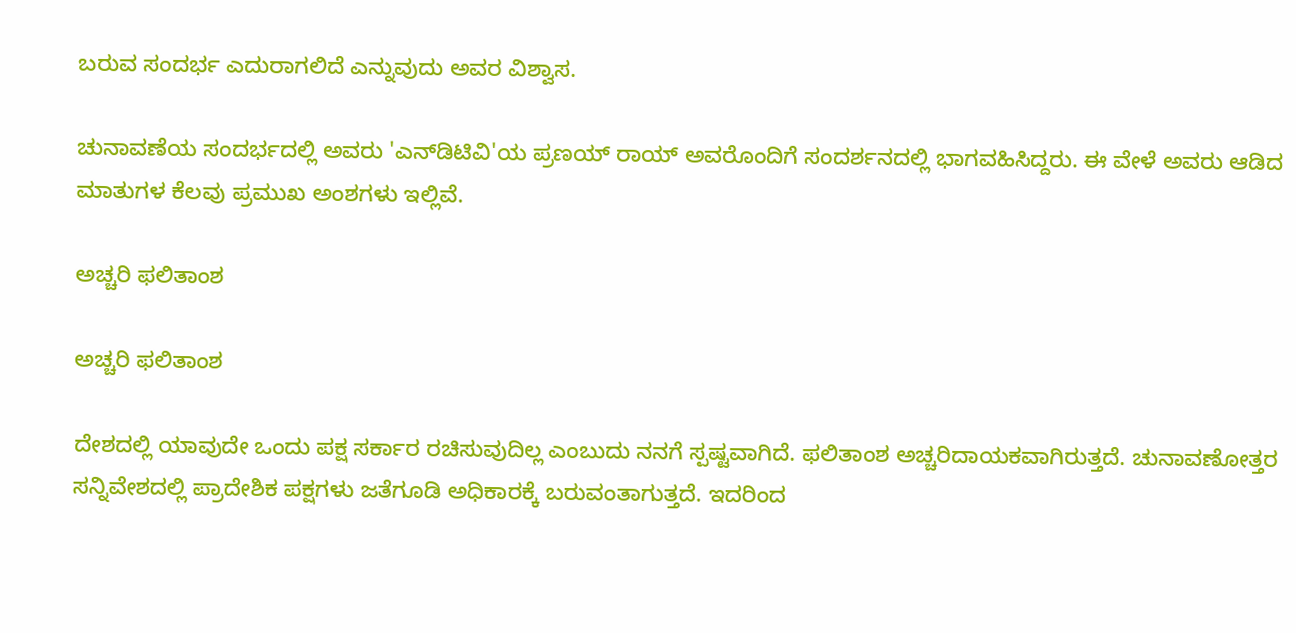ಬರುವ ಸಂದರ್ಭ ಎದುರಾಗಲಿದೆ ಎನ್ನುವುದು ಅವರ ವಿಶ್ವಾಸ.

ಚುನಾವಣೆಯ ಸಂದರ್ಭದಲ್ಲಿ ಅವರು 'ಎನ್‌ಡಿಟಿವಿ'ಯ ಪ್ರಣಯ್ ರಾಯ್ ಅವರೊಂದಿಗೆ ಸಂದರ್ಶನದಲ್ಲಿ ಭಾಗವಹಿಸಿದ್ದರು. ಈ ವೇಳೆ ಅವರು ಆಡಿದ ಮಾತುಗಳ ಕೆಲವು ಪ್ರಮುಖ ಅಂಶಗಳು ಇಲ್ಲಿವೆ.

ಅಚ್ಚರಿ ಫಲಿತಾಂಶ

ಅಚ್ಚರಿ ಫಲಿತಾಂಶ

ದೇಶದಲ್ಲಿ ಯಾವುದೇ ಒಂದು ಪಕ್ಷ ಸರ್ಕಾರ ರಚಿಸುವುದಿಲ್ಲ ಎಂಬುದು ನನಗೆ ಸ್ಪಷ್ಟವಾಗಿದೆ. ಫಲಿತಾಂಶ ಅಚ್ಚರಿದಾಯಕವಾಗಿರುತ್ತದೆ. ಚುನಾವಣೋತ್ತರ ಸನ್ನಿವೇಶದಲ್ಲಿ ಪ್ರಾದೇಶಿಕ ಪಕ್ಷಗಳು ಜತೆಗೂಡಿ ಅಧಿಕಾರಕ್ಕೆ ಬರುವಂತಾಗುತ್ತದೆ. ಇದರಿಂದ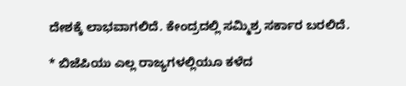ದೇಶಕ್ಕೆ ಲಾಭವಾಗಲಿದೆ. ಕೇಂದ್ರದಲ್ಲಿ ಸಮ್ಮಿಶ್ರ ಸರ್ಕಾರ ಬರಲಿದೆ.

* ಬಿಜೆಪಿಯು ಎಲ್ಲ ರಾಜ್ಯಗಳಲ್ಲಿಯೂ ಕಳೆದ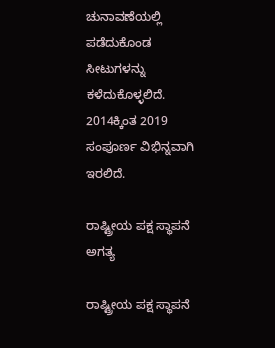ಚುನಾವಣೆಯಲ್ಲಿ ಪಡೆದುಕೊಂಡ ಸೀಟುಗಳನ್ನು ಕಳೆದುಕೊಳ್ಳಲಿದೆ. 2014ಕ್ಕಿಂತ 2019 ಸಂಪೂರ್ಣ ವಿಭಿನ್ನವಾಗಿ ಇರಲಿದೆ.

ರಾಷ್ಟ್ರೀಯ ಪಕ್ಷ ಸ್ಥಾಪನೆ ಅಗತ್ಯ

ರಾಷ್ಟ್ರೀಯ ಪಕ್ಷ ಸ್ಥಾಪನೆ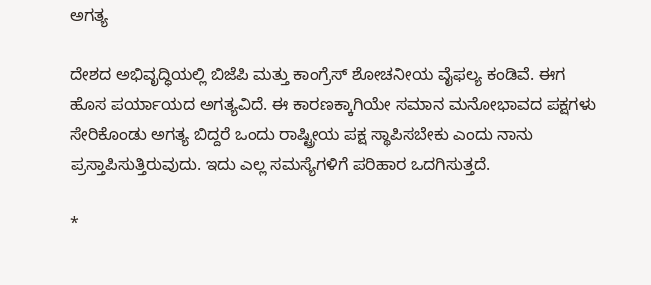ಅಗತ್ಯ

ದೇಶದ ಅಭಿವೃದ್ಧಿಯಲ್ಲಿ ಬಿಜೆಪಿ ಮತ್ತು ಕಾಂಗ್ರೆಸ್ ಶೋಚನೀಯ ವೈಫಲ್ಯ ಕಂಡಿವೆ. ಈಗ ಹೊಸ ಪರ್ಯಾಯದ ಅಗತ್ಯವಿದೆ. ಈ ಕಾರಣಕ್ಕಾಗಿಯೇ ಸಮಾನ ಮನೋಭಾವದ ಪಕ್ಷಗಳು ಸೇರಿಕೊಂಡು ಅಗತ್ಯ ಬಿದ್ದರೆ ಒಂದು ರಾಷ್ಟ್ರೀಯ ಪಕ್ಷ ಸ್ಥಾಪಿಸಬೇಕು ಎಂದು ನಾನು ಪ್ರಸ್ತಾಪಿಸುತ್ತಿರುವುದು. ಇದು ಎಲ್ಲ ಸಮಸ್ಯೆಗಳಿಗೆ ಪರಿಹಾರ ಒದಗಿಸುತ್ತದೆ.

*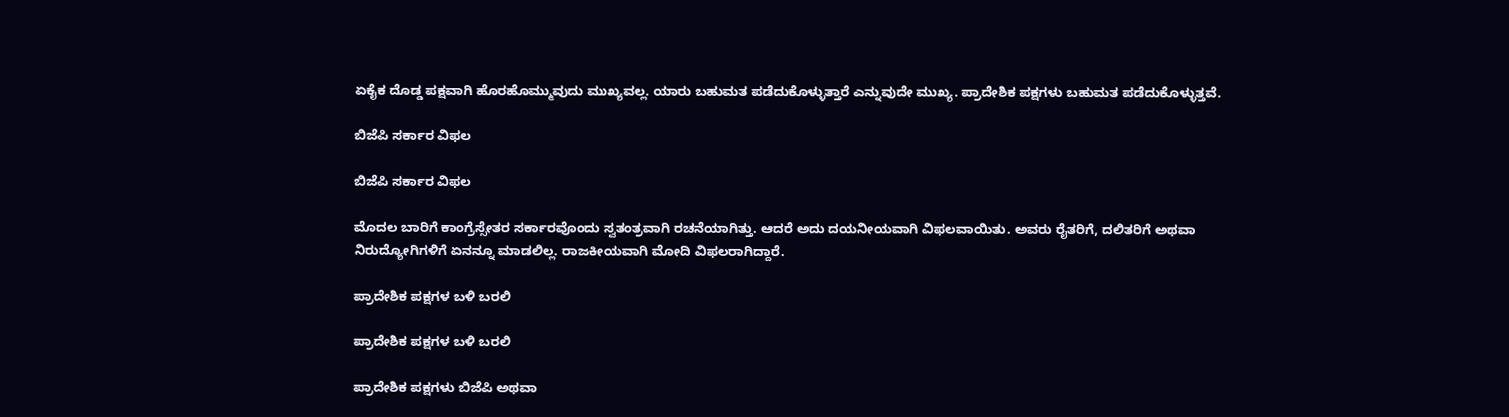ಏಕೈಕ ದೊಡ್ಡ ಪಕ್ಷವಾಗಿ ಹೊರಹೊಮ್ಮುವುದು ಮುಖ್ಯವಲ್ಲ. ಯಾರು ಬಹುಮತ ಪಡೆದುಕೊಳ್ಳುತ್ತಾರೆ ಎನ್ನುವುದೇ ಮುಖ್ಯ. ಪ್ರಾದೇಶಿಕ ಪಕ್ಷಗಳು ಬಹುಮತ ಪಡೆದುಕೊಳ್ಳುತ್ತವೆ.

ಬಿಜೆಪಿ ಸರ್ಕಾರ ವಿಫಲ

ಬಿಜೆಪಿ ಸರ್ಕಾರ ವಿಫಲ

ಮೊದಲ ಬಾರಿಗೆ ಕಾಂಗ್ರೆಸ್ಸೇತರ ಸರ್ಕಾರವೊಂದು ಸ್ವತಂತ್ರವಾಗಿ ರಚನೆಯಾಗಿತ್ತು. ಆದರೆ ಅದು ದಯನೀಯವಾಗಿ ವಿಫಲವಾಯಿತು. ಅವರು ರೈತರಿಗೆ, ದಲಿತರಿಗೆ ಅಥವಾ ನಿರುದ್ಯೋಗಿಗಳಿಗೆ ಏನನ್ನೂ ಮಾಡಲಿಲ್ಲ. ರಾಜಕೀಯವಾಗಿ ಮೋದಿ ವಿಫಲರಾಗಿದ್ದಾರೆ.

ಪ್ರಾದೇಶಿಕ ಪಕ್ಷಗಳ ಬಳಿ ಬರಲಿ

ಪ್ರಾದೇಶಿಕ ಪಕ್ಷಗಳ ಬಳಿ ಬರಲಿ

ಪ್ರಾದೇಶಿಕ ಪಕ್ಷಗಳು ಬಿಜೆಪಿ ಅಥವಾ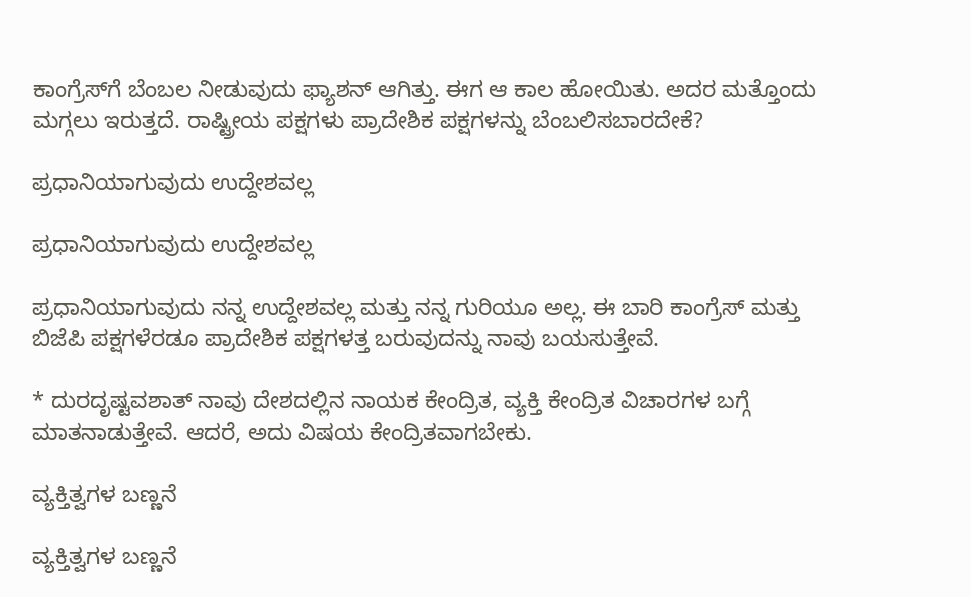ಕಾಂಗ್ರೆಸ್‌ಗೆ ಬೆಂಬಲ ನೀಡುವುದು ಫ್ಯಾಶನ್ ಆಗಿತ್ತು. ಈಗ ಆ ಕಾಲ ಹೋಯಿತು. ಅದರ ಮತ್ತೊಂದು ಮಗ್ಗಲು ಇರುತ್ತದೆ. ರಾಷ್ಟ್ರೀಯ ಪಕ್ಷಗಳು ಪ್ರಾದೇಶಿಕ ಪಕ್ಷಗಳನ್ನು ಬೆಂಬಲಿಸಬಾರದೇಕೆ?

ಪ್ರಧಾನಿಯಾಗುವುದು ಉದ್ದೇಶವಲ್ಲ

ಪ್ರಧಾನಿಯಾಗುವುದು ಉದ್ದೇಶವಲ್ಲ

ಪ್ರಧಾನಿಯಾಗುವುದು ನನ್ನ ಉದ್ದೇಶವಲ್ಲ ಮತ್ತು ನನ್ನ ಗುರಿಯೂ ಅಲ್ಲ. ಈ ಬಾರಿ ಕಾಂಗ್ರೆಸ್ ಮತ್ತು ಬಿಜೆಪಿ ಪಕ್ಷಗಳೆರಡೂ ಪ್ರಾದೇಶಿಕ ಪಕ್ಷಗಳತ್ತ ಬರುವುದನ್ನು ನಾವು ಬಯಸುತ್ತೇವೆ.

* ದುರದೃಷ್ಟವಶಾತ್ ನಾವು ದೇಶದಲ್ಲಿನ ನಾಯಕ ಕೇಂದ್ರಿತ, ವ್ಯಕ್ತಿ ಕೇಂದ್ರಿತ ವಿಚಾರಗಳ ಬಗ್ಗೆ ಮಾತನಾಡುತ್ತೇವೆ. ಆದರೆ, ಅದು ವಿಷಯ ಕೇಂದ್ರಿತವಾಗಬೇಕು.

ವ್ಯಕ್ತಿತ್ವಗಳ ಬಣ್ಣನೆ

ವ್ಯಕ್ತಿತ್ವಗಳ ಬಣ್ಣನೆ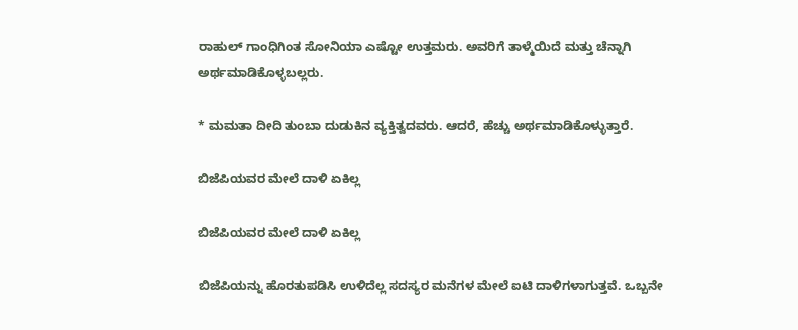ರಾಹುಲ್ ಗಾಂಧಿಗಿಂತ ಸೋನಿಯಾ ಎಷ್ಟೋ ಉತ್ತಮರು. ಅವರಿಗೆ ತಾಳ್ಮೆಯಿದೆ ಮತ್ತು ಚೆನ್ನಾಗಿ ಅರ್ಥಮಾಡಿಕೊಳ್ಳಬಲ್ಲರು.

* ಮಮತಾ ದೀದಿ ತುಂಬಾ ದುಡುಕಿನ ವ್ಯಕ್ತಿತ್ವದವರು. ಆದರೆ, ಹೆಚ್ಚು ಅರ್ಥಮಾಡಿಕೊಳ್ಳುತ್ತಾರೆ.

ಬಿಜೆಪಿಯವರ ಮೇಲೆ ದಾಳಿ ಏಕಿಲ್ಲ

ಬಿಜೆಪಿಯವರ ಮೇಲೆ ದಾಳಿ ಏಕಿಲ್ಲ

ಬಿಜೆಪಿಯನ್ನು ಹೊರತುಪಡಿಸಿ ಉಳಿದೆಲ್ಲ ಸದಸ್ಯರ ಮನೆಗಳ ಮೇಲೆ ಐಟಿ ದಾಳಿಗಳಾಗುತ್ತವೆ. ಒಬ್ಬನೇ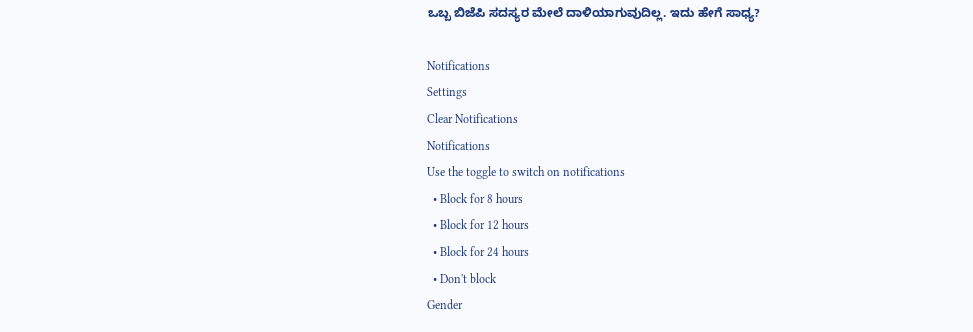ಒಬ್ಬ ಬಿಜೆಪಿ ಸದಸ್ಯರ ಮೇಲೆ ದಾಳಿಯಾಗುವುದಿಲ್ಲ. ಇದು ಹೇಗೆ ಸಾಧ್ಯ?

Notifications
Settings
Clear Notifications
Notifications
Use the toggle to switch on notifications
  • Block for 8 hours
  • Block for 12 hours
  • Block for 24 hours
  • Don't block
Gender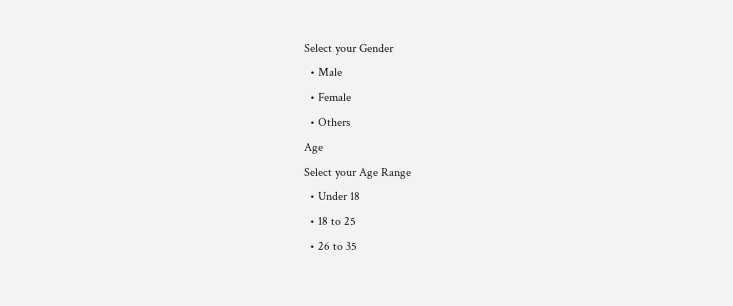Select your Gender
  • Male
  • Female
  • Others
Age
Select your Age Range
  • Under 18
  • 18 to 25
  • 26 to 35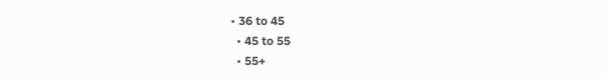• 36 to 45
  • 45 to 55
  • 55+